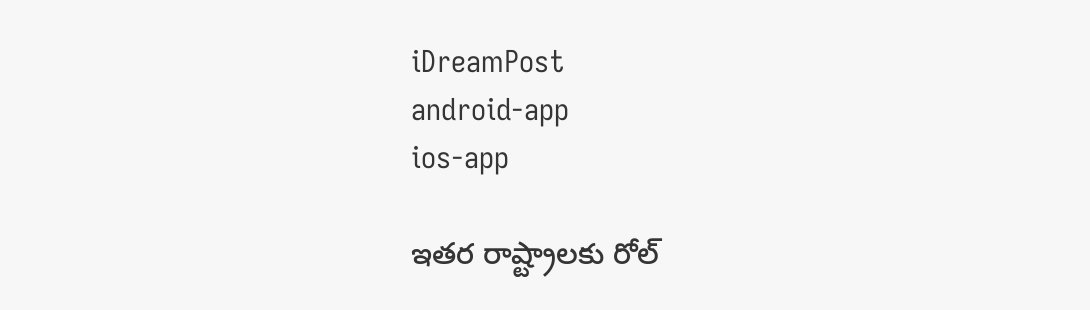iDreamPost
android-app
ios-app

ఇతర రాష్ట్రాలకు రోల్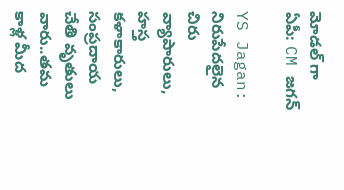మోడల్ గా ఏపీ: CM జగన్

YS Jagan: నిరుపేదలైన చిరు వ్యాపారులు, హస్త కళాకారులు, సంప్రదాయ చేతి వృతులు వారు..తమ కాళ్ల మీద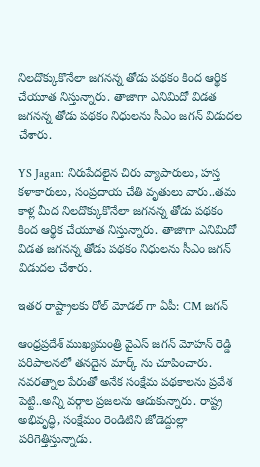నిలదొక్కుకొనేలా జగనన్న తోడు పథకం కింద ఆర్థిక చేయూత నిస్తున్నారు. తాజాగా ఎనిమిదో విడత జగనన్న తోడు పథకం నిధులను సీఎం జగన్ విడుదల చేశారు.

YS Jagan: నిరుపేదలైన చిరు వ్యాపారులు, హస్త కళాకారులు, సంప్రదాయ చేతి వృతులు వారు..తమ కాళ్ల మీద నిలదొక్కుకొనేలా జగనన్న తోడు పథకం కింద ఆర్థిక చేయూత నిస్తున్నారు. తాజాగా ఎనిమిదో విడత జగనన్న తోడు పథకం నిధులను సీఎం జగన్ విడుదల చేశారు.

ఇతర రాష్ట్రాలకు రోల్ మోడల్ గా ఏపీ: CM జగన్

ఆంధ్రప్రదేశ్ ముఖ్యమంత్రి వైఎస్ జగన్ మోహన్ రెడ్డి పరిపాలనలో తనదైన మార్క్ ను చూపించారు. నవరత్నాల పేరుతో అనేక సంక్షేమ పథకాలను ప్రవేశ పెట్టి..అన్ని వర్గాల ప్రజలను ఆదుకున్నారు. రాష్ట్ర అభివృద్ధి, సంక్షేమం రెండిటిని జోడెద్దుల్లా పరిగెత్తిస్తున్నాడు.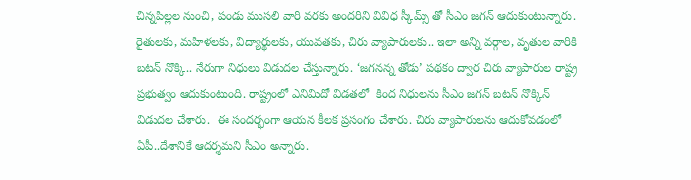చిన్నపిల్లల నుంచి, పండు ముసలి వారి వరకు అందరిని వివిధ స్కీమ్స్ తో సీఎం జగన్ ఆదుకుంటున్నారు. రైతులకు, మహిళలకు, విద్యార్థులకు, యువతకు, చిరు వ్యాపారులకు.. ఇలా అన్ని వర్గాల, వృతుల వారికి బటన్ నొక్కి.. నేరుగా నిధులు విడుదల చేస్తున్నారు. ‘జగనన్న తోడు’ పథకం ద్వార చిరు వ్యాపారుల రాష్ట్ర ప్రభుత్వం ఆదుకుంటుంది. రాష్ట్రంలో ఎనిమిదో విడతలో  కింద నిధులను సీఎం జగన్ బటన్ నొక్కిన్ విడుదల చేశారు.  ఈ సందర్భంగా ఆయన కీలక ప్రసంగం చేశారు. చిరు వ్యాపారులను ఆదుకోవడంలో ఏపీ..దేశానికే ఆదర్శమని సీఎం అన్నారు.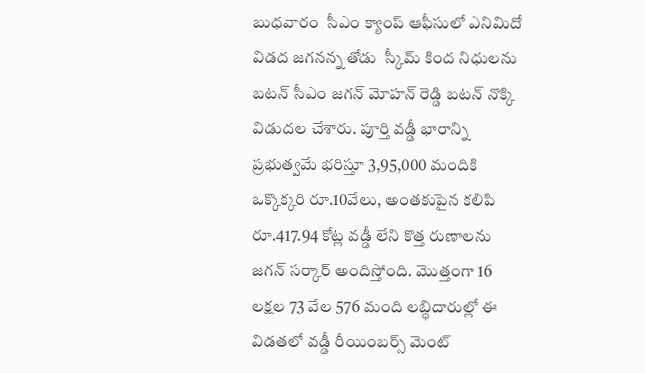బుధవారం  సీఎం క్యాంప్ ఆఫీసులో ఎనిమిదో విడద జగనన్న తోడు  స్కీమ్ కింద నిధులను బటన్ సీఎం జగన్ మోహన్ రెడ్డి బటన్ నొక్కి విడుదల చేశారు. పూర్తి వడ్డీ భారాన్ని ప్రభుత్వమే భరిస్తూ 3,95,000 మందికి ఒక్కొక్కరి రూ.10వేలు, అంతకుపైన కలిపి రూ.417.94 కోట్ల వడ్డీ లేని కొత్త రుణాలను జగన్ సర్కార్ అందిస్తోంది. మొత్తంగా 16 లక్షల 73 వేల 576 మంది లబ్ధిదారుల్లో ఈ విడతలో వడ్డీ రీయింబర్స్ మెంట్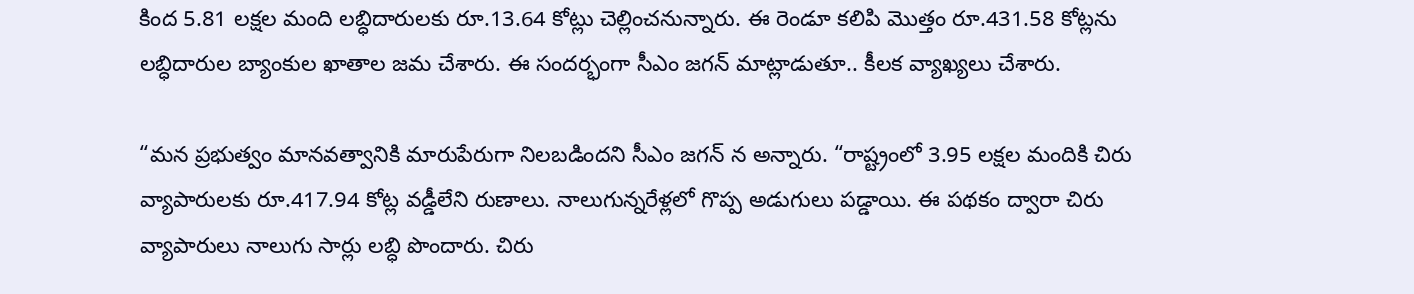కింద 5.81 లక్షల మంది లబ్ధిదారులకు రూ.13.64 కోట్లు చెల్లించనున్నారు. ఈ రెండూ కలిపి మొత్తం రూ.431.58 కోట్లను లబ్ధిదారుల బ్యాంకుల ఖాతాల జమ చేశారు. ఈ సందర్భంగా సీఎం జగన్ మాట్లాడుతూ.. కీలక వ్యాఖ్యలు చేశారు.

“మన ప్రభుత్వం మానవత్వానికి మారుపేరుగా నిలబడిందని సీఎం జగన్ న అన్నారు. “రాష్ట్రంలో 3.95 లక్షల మందికి చిరు వ్యాపారులకు రూ.417.94 కోట్ల వడ్డీలేని రుణాలు. నాలుగున్నరేళ్లలో గొప్ప అడుగులు పడ్డాయి. ఈ పథకం ద్వారా చిరు వ్యాపారులు నాలుగు సార్లు లబ్ధి పొందారు. చిరు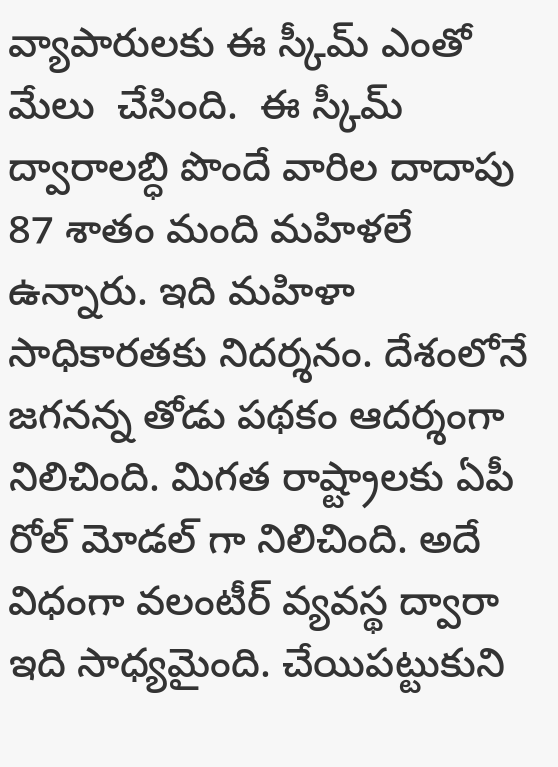వ్యాపారులకు ఈ స్కీమ్ ఎంతో మేలు  చేసింది.  ఈ స్కీమ్ ద్వారాలబ్ధి పొందే వారిల దాదాపు 87 శాతం మంది మహిళలే ఉన్నారు. ఇది మహిళా సాధికారతకు నిదర్శనం. దేశంలోనే జగనన్న తోడు పథకం ఆదర్శంగా నిలిచింది. మిగత రాష్ట్రాలకు ఏపీ రోల్ మోడల్ గా నిలిచింది. అదే విధంగా వలంటీర్ వ్యవస్థ ద్వారా ఇది సాధ్యమైంది. చేయిపట్టుకుని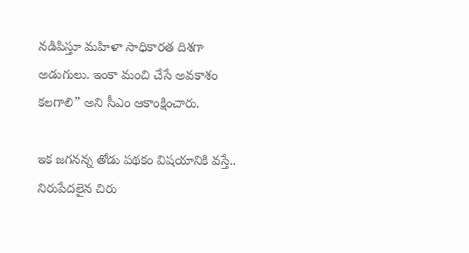నడిపిస్తూ మహిళా సాధికారత దిశగా అడుగులు. ఇంకా మంచి చేసే అవకాశం కలగాలి” అని సీఎం ఆకాంక్షించారు.

ఇక జగనన్న తోడు పథకం విషయానికి వస్తే.. నిరుపేదలైన చిరు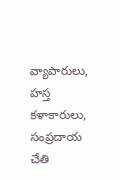వ్యాపారులు, హస్త కళాకారులు, సంప్రదాయ చేతి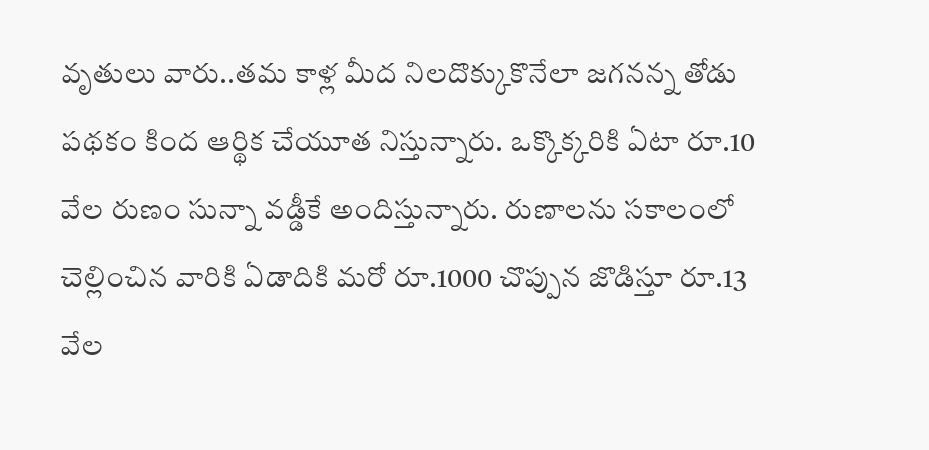వృతులు వారు..తమ కాళ్ల మీద నిలదొక్కుకొనేలా జగనన్న తోడు పథకం కింద ఆర్థిక చేయూత నిస్తున్నారు. ఒక్కొక్కరికి ఏటా రూ.10 వేల రుణం సున్నా వడ్డీకే అందిస్తున్నారు. రుణాలను సకాలంలో చెల్లించిన వారికి ఏడాదికి మరో రూ.1000 చొప్పున జొడిస్తూ రూ.13 వేల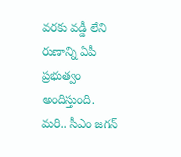వరకు వడ్డీ లేని రుణాన్ని ఏపీ ప్రభుత్వం అందిస్తుంది. మరి.. సీఎం జగన్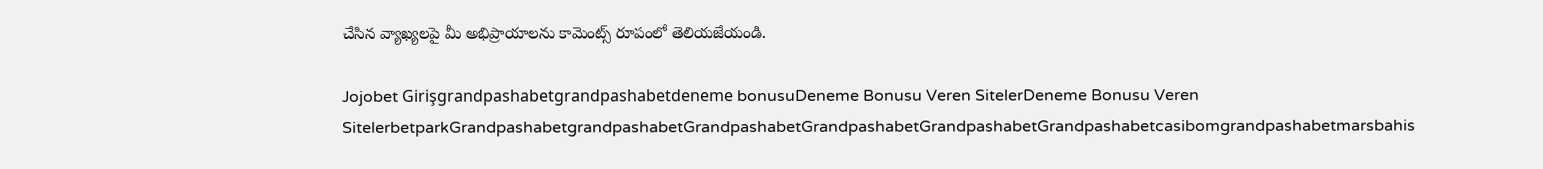చేసిన వ్యాఖ్యలపై మీ అభిప్రాయాలను కామెంట్స్ రూపంలో తెలియజేయండి.

Jojobet Girişgrandpashabetgrandpashabetdeneme bonusuDeneme Bonusu Veren SitelerDeneme Bonusu Veren SitelerbetparkGrandpashabetgrandpashabetGrandpashabetGrandpashabetGrandpashabetGrandpashabetcasibomgrandpashabetmarsbahis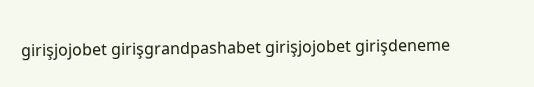girişjojobet girişgrandpashabet girişjojobet girişdeneme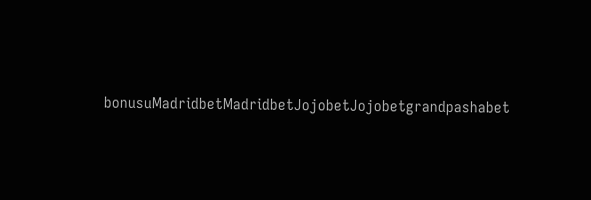bonusuMadridbetMadridbetJojobetJojobetgrandpashabet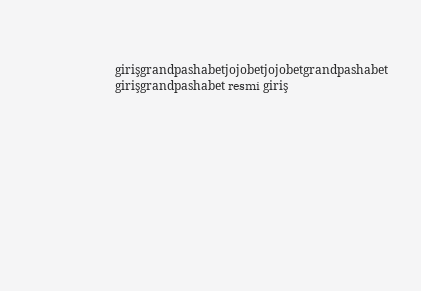girişgrandpashabetjojobetjojobetgrandpashabet girişgrandpashabet resmi giriş